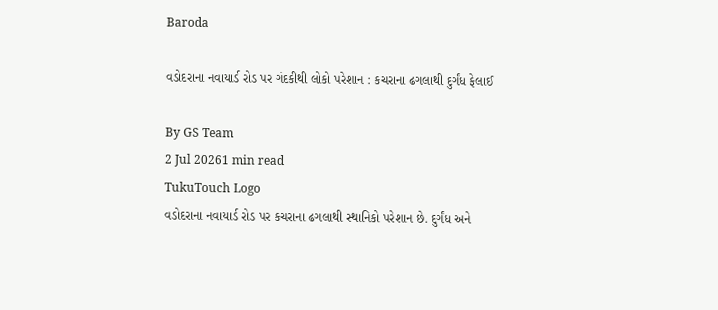Baroda

વડોદરાના નવાયાર્ડ રોડ પર ગંદકીથી લોકો પરેશાન : કચરાના ઢગલાથી દુર્ગંધ ફેલાઈ

By GS Team
2 Jul 20261 min read
TukuTouch Logo
વડોદરાના નવાયાર્ડ રોડ પર કચરાના ઢગલાથી સ્થાનિકો પરેશાન છે. દુર્ગંધ અને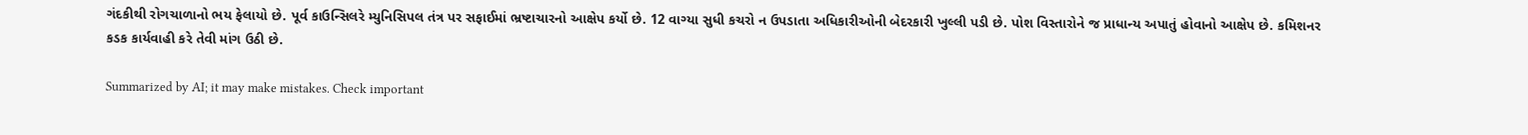ગંદકીથી રોગચાળાનો ભય ફેલાયો છે. પૂર્વ કાઉન્સિલરે મ્યુનિસિપલ તંત્ર પર સફાઈમાં ભ્રષ્ટાચારનો આક્ષેપ કર્યો છે. 12 વાગ્યા સુધી કચરો ન ઉપડાતા અધિકારીઓની બેદરકારી ખુલ્લી પડી છે. પોશ વિસ્તારોને જ પ્રાધાન્ય અપાતું હોવાનો આક્ષેપ છે. કમિશનર કડક કાર્યવાહી કરે તેવી માંગ ઉઠી છે.

Summarized by AI; it may make mistakes. Check important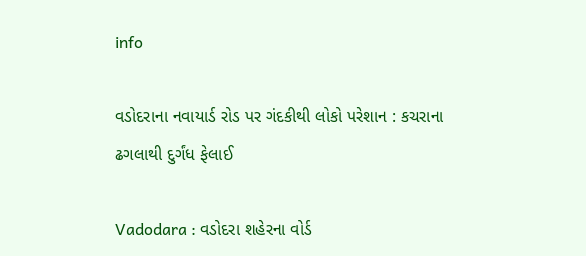info

વડોદરાના નવાયાર્ડ રોડ પર ગંદકીથી લોકો પરેશાન : કચરાના ઢગલાથી દુર્ગંધ ફેલાઈ

Vadodara : વડોદરા શહેરના વોર્ડ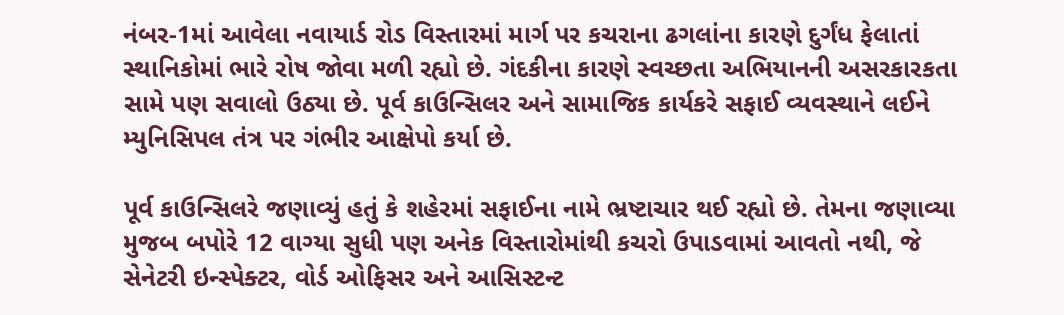નંબર-1માં આવેલા નવાયાર્ડ રોડ વિસ્તારમાં માર્ગ પર કચરાના ઢગલાંના કારણે દુર્ગંધ ફેલાતાં સ્થાનિકોમાં ભારે રોષ જોવા મળી રહ્યો છે. ગંદકીના કારણે સ્વચ્છતા અભિયાનની અસરકારકતા સામે પણ સવાલો ઉઠ્યા છે. પૂર્વ કાઉન્સિલર અને સામાજિક કાર્યકરે સફાઈ વ્યવસ્થાને લઈને મ્યુનિસિપલ તંત્ર પર ગંભીર આક્ષેપો કર્યા છે.

પૂર્વ કાઉન્સિલરે જણાવ્યું હતું કે શહેરમાં સફાઈના નામે ભ્રષ્ટાચાર થઈ રહ્યો છે. તેમના જણાવ્યા મુજબ બપોરે 12 વાગ્યા સુધી પણ અનેક વિસ્તારોમાંથી કચરો ઉપાડવામાં આવતો નથી, જે સેનેટરી ઇન્સ્પેક્ટર, વોર્ડ ઓફિસર અને આસિસ્ટન્ટ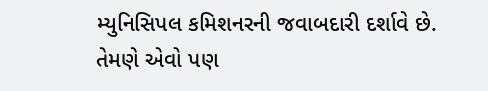મ્યુનિસિપલ કમિશનરની જવાબદારી દર્શાવે છે. તેમણે એવો પણ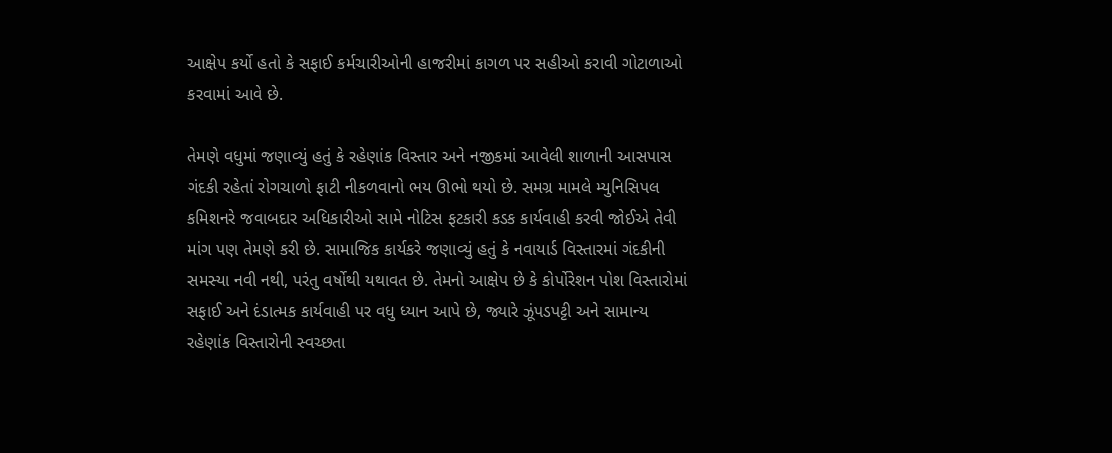આક્ષેપ કર્યો હતો કે સફાઈ કર્મચારીઓની હાજરીમાં કાગળ પર સહીઓ કરાવી ગોટાળાઓ કરવામાં આવે છે.

તેમણે વધુમાં જણાવ્યું હતું કે રહેણાંક વિસ્તાર અને નજીકમાં આવેલી શાળાની આસપાસ ગંદકી રહેતાં રોગચાળો ફાટી નીકળવાનો ભય ઊભો થયો છે. સમગ્ર મામલે મ્યુનિસિપલ કમિશનરે જવાબદાર અધિકારીઓ સામે નોટિસ ફટકારી કડક કાર્યવાહી કરવી જોઈએ તેવી માંગ પણ તેમણે કરી છે. સામાજિક કાર્યકરે જણાવ્યું હતું કે નવાયાર્ડ વિસ્તારમાં ગંદકીની સમસ્યા નવી નથી, પરંતુ વર્ષોથી યથાવત છે. તેમનો આક્ષેપ છે કે કોર્પોરેશન પોશ વિસ્તારોમાં સફાઈ અને દંડાત્મક કાર્યવાહી પર વધુ ધ્યાન આપે છે, જ્યારે ઝૂંપડપટ્ટી અને સામાન્ય રહેણાંક વિસ્તારોની સ્વચ્છતા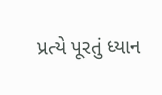પ્રત્યે પૂરતું ધ્યાન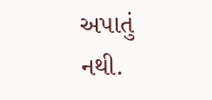અપાતું નથી.